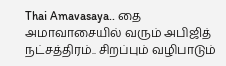Thai Amavasaya.. தை அமாவாசையில் வரும் அபிஜித் நட்சத்திரம்.. சிறப்பும் வழிபாடும்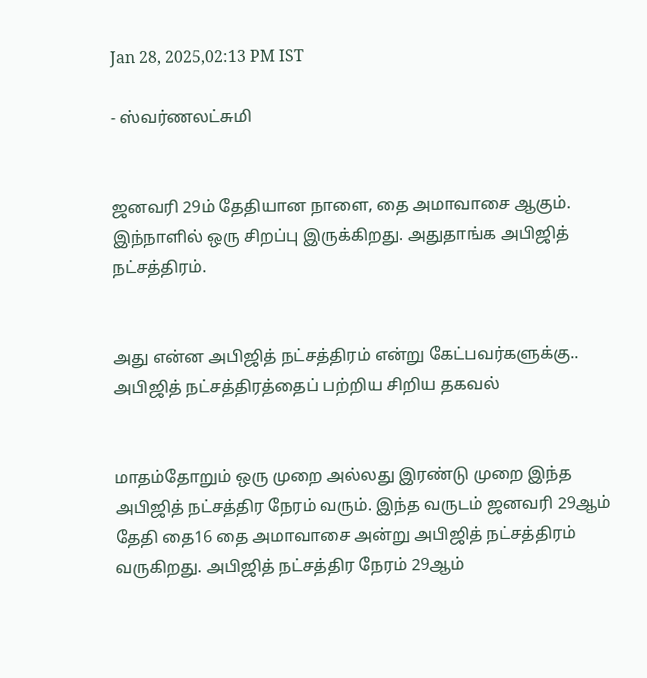Jan 28, 2025,02:13 PM IST

- ஸ்வர்ணலட்சுமி


ஜனவரி 29ம் தேதியான நாளை, தை அமாவாசை ஆகும். இந்நாளில் ஒரு சிறப்பு இருக்கிறது. அதுதாங்க அபிஜித் நட்சத்திரம்.


அது என்ன அபிஜித் நட்சத்திரம் என்று கேட்பவர்களுக்கு.. அபிஜித் நட்சத்திரத்தைப் பற்றிய சிறிய தகவல்


மாதம்தோறும் ஒரு முறை அல்லது இரண்டு முறை இந்த அபிஜித் நட்சத்திர நேரம் வரும். இந்த வருடம் ஜனவரி 29ஆம் தேதி தை16 தை அமாவாசை அன்று அபிஜித் நட்சத்திரம் வருகிறது. அபிஜித் நட்சத்திர நேரம் 29ஆம்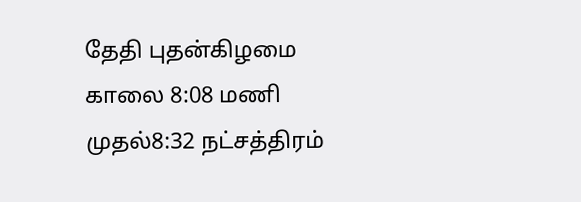தேதி புதன்கிழமை காலை 8:08 மணி முதல்8:32 நட்சத்திரம்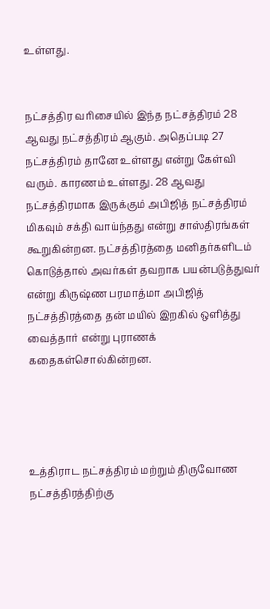உள்ளது.


நட்சத்திர வரிசையில் இந்த நட்சத்திரம் 28 ஆவது நட்சத்திரம் ஆகும். அதெப்படி 27 நட்சத்திரம் தானே உள்ளது என்று கேள்வி வரும். காரணம் உள்ளது. 28 ஆவது நட்சத்திரமாக இருக்கும் அபிஜித் நட்சத்திரம் மிகவும் சக்தி வாய்ந்தது என்று சாஸ்திரங்கள் கூறுகின்றன. நட்சத்திரத்தை மனிதர்களிடம் கொடுத்தால் அவர்கள் தவறாக பயன்படுத்துவர் என்று கிருஷ்ண பரமாத்மா அபிஜித் நட்சத்திரத்தை தன் மயில் இறகில் ஒளித்து வைத்தார் என்று புராணக் கதைகள்சொல்கின்றன.




உத்திராட நட்சத்திரம் மற்றும் திருவோண நட்சத்திரத்திற்கு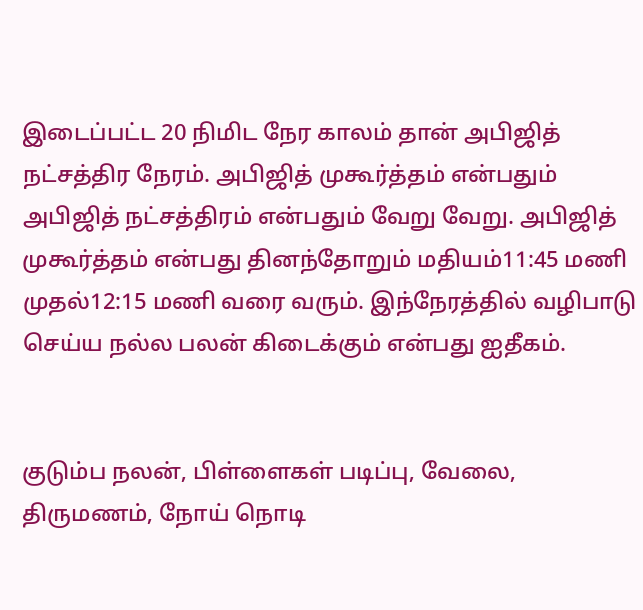இடைப்பட்ட 20 நிமிட நேர காலம் தான் அபிஜித் நட்சத்திர நேரம். அபிஜித் முகூர்த்தம் என்பதும் அபிஜித் நட்சத்திரம் என்பதும் வேறு வேறு. அபிஜித் முகூர்த்தம் என்பது தினந்தோறும் மதியம்11:45 மணி முதல்12:15 மணி வரை வரும். இந்நேரத்தில் வழிபாடு செய்ய நல்ல பலன் கிடைக்கும் என்பது ஐதீகம்.


குடும்ப நலன், பிள்ளைகள் படிப்பு, வேலை, திருமணம், நோய் நொடி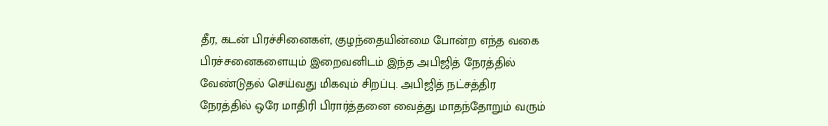தீர, கடன் பிரச்சினைகள், குழந்தையின்மை போன்ற எந்த வகை பிரச்சனைகளையும் இறைவனிடம் இந்த அபிஜித் நேரத்தில் வேண்டுதல் செய்வது மிகவும் சிறப்பு. அபிஜித் நட்சத்திர நேரத்தில் ஒரே மாதிரி பிரார்த்தனை வைத்து மாதந்தோறும் வரும்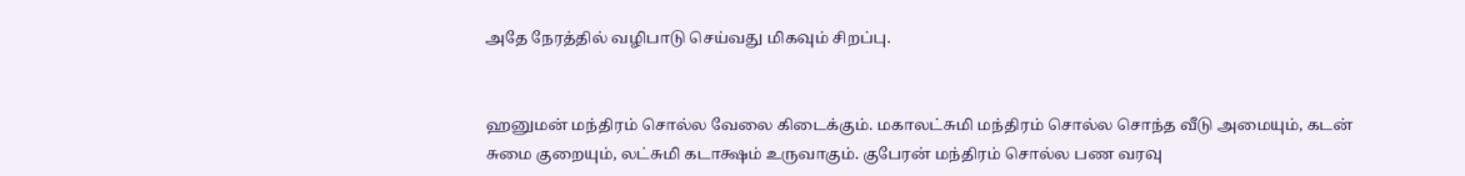அதே நேரத்தில் வழிபாடு செய்வது மிகவும் சிறப்பு.


ஹனுமன் மந்திரம் சொல்ல வேலை கிடைக்கும். மகாலட்சுமி மந்திரம் சொல்ல சொந்த வீடு அமையும், கடன் சுமை குறையும், லட்சுமி கடாக்ஷம் உருவாகும். குபேரன் மந்திரம் சொல்ல பண வரவு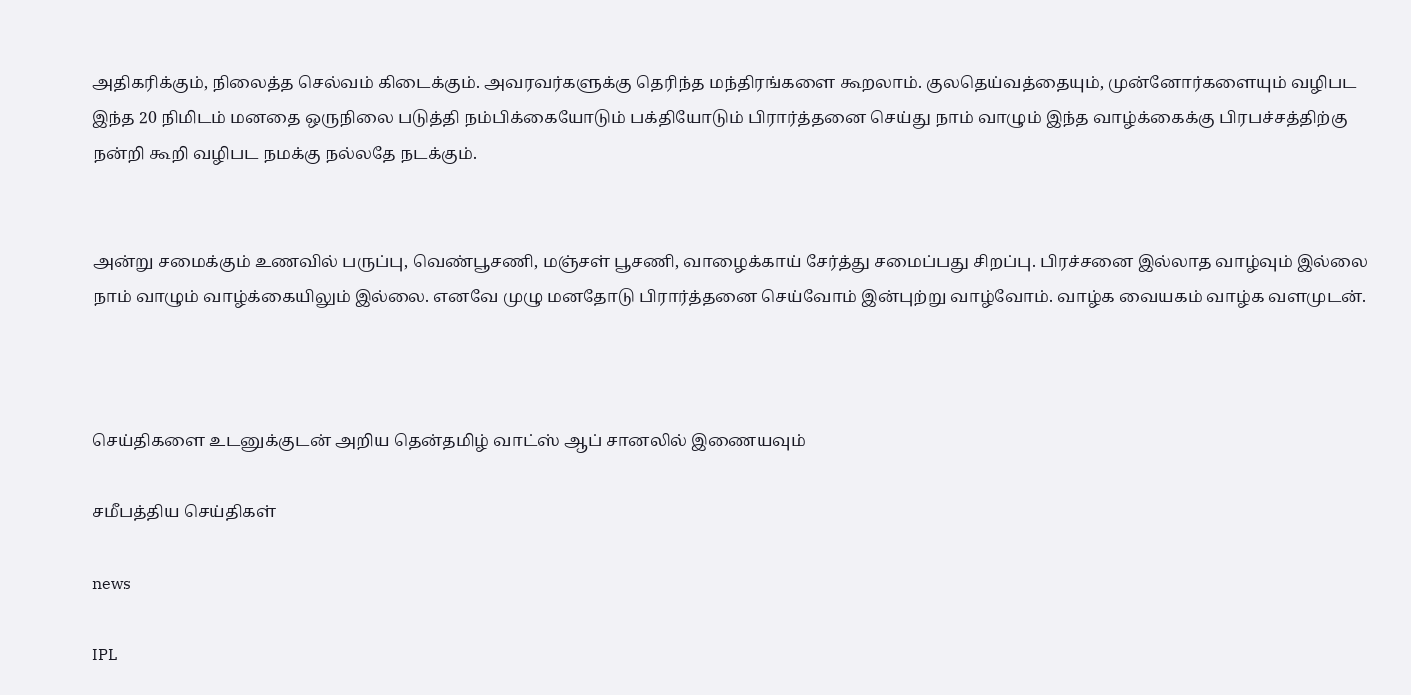அதிகரிக்கும், நிலைத்த செல்வம் கிடைக்கும். அவரவர்களுக்கு தெரிந்த மந்திரங்களை கூறலாம். குலதெய்வத்தையும், முன்னோர்களையும் வழிபட இந்த 20 நிமிடம் மனதை ஒருநிலை படுத்தி நம்பிக்கையோடும் பக்தியோடும் பிரார்த்தனை செய்து நாம் வாழும் இந்த வாழ்க்கைக்கு பிரபச்சத்திற்கு நன்றி கூறி வழிபட நமக்கு நல்லதே நடக்கும்.


அன்று சமைக்கும் உணவில் பருப்பு, வெண்பூசணி, மஞ்சள் பூசணி, வாழைக்காய் சேர்த்து சமைப்பது சிறப்பு. பிரச்சனை இல்லாத வாழ்வும் இல்லை நாம் வாழும் வாழ்க்கையிலும் இல்லை. எனவே முழு மனதோடு பிரார்த்தனை செய்வோம் இன்புற்று வாழ்வோம். வாழ்க வையகம் வாழ்க வளமுடன்.



செய்திகளை உடனுக்குடன் அறிய தென்தமிழ் வாட்ஸ் ஆப் சானலில் இணையவும்

சமீபத்திய செய்திகள்

news

IPL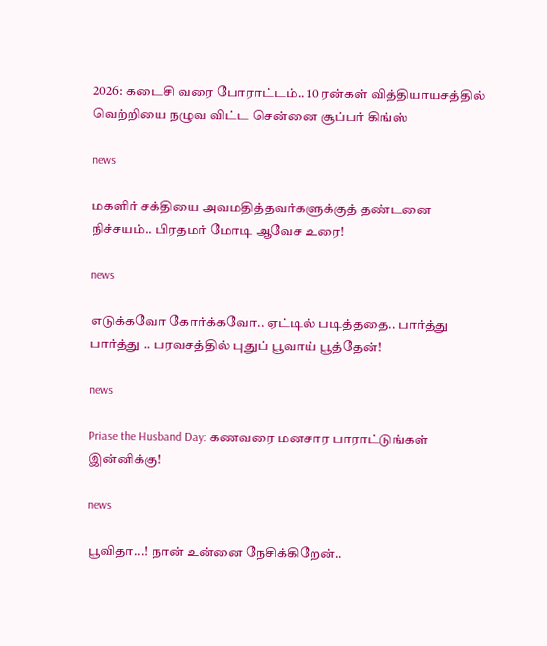2026: கடைசி வரை போராட்டம்.. 10 ரன்கள் வித்தியாயசத்தில் வெற்றியை நழுவ விட்ட சென்னை சூப்பர் கிங்ஸ்

news

மகளிர் சக்தியை அவமதித்தவர்களுக்குத் தண்டனை நிச்சயம்.. பிரதமர் மோடி ஆவேச உரை!

news

எடுக்கவோ கோர்க்கவோ.. ஏட்டில் படித்ததை.. பார்த்து பார்த்து .. பரவசத்தில் புதுப் பூவாய் பூத்தேன்!

news

Priase the Husband Day: கணவரை மனசார பாராட்டுங்கள் இன்னிக்கு!

news

பூவிதா...! நான் உன்னை நேசிக்கிறேன்..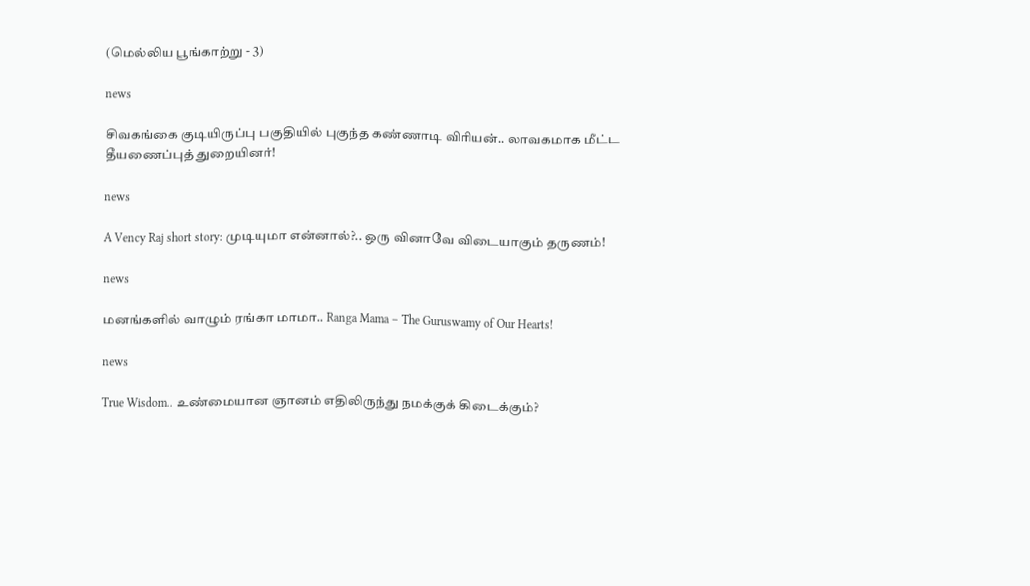(மெல்லிய பூங்காற்று - 3)

news

சிவகங்கை குடியிருப்பு பகுதியில் புகுந்த கண்ணாடி விரியன்.. லாவகமாக மீட்ட தீயணைப்புத் துறையினர்!

news

A Vency Raj short story: முடியுமா என்னால்?.. ஒரு வினாவே விடையாகும் தருணம்!

news

மனங்களில் வாழும் ரங்கா மாமா.. Ranga Mama – The Guruswamy of Our Hearts!

news

True Wisdom.. உண்மையான ஞானம் எதிலிருந்து நமக்குக் கிடைக்கும்?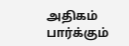அதிகம் பார்க்கும்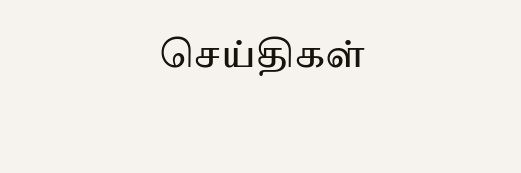செய்திகள்